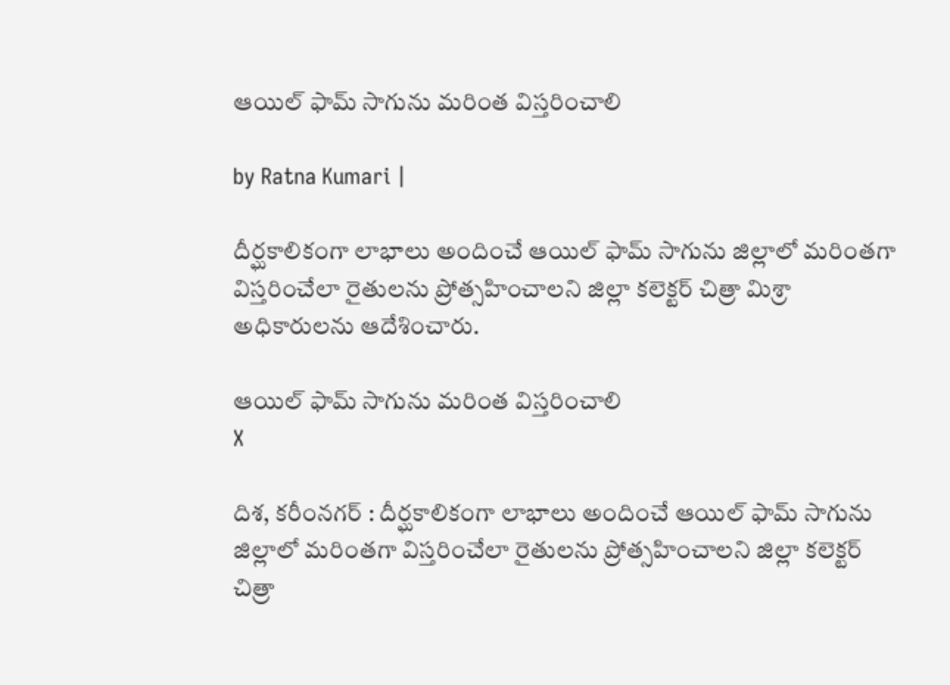ఆయిల్ ఫామ్ సాగును మరింత విస్తరించాలి

by Ratna Kumari |

దీర్ఘకాలికంగా లాభాలు అందించే ఆయిల్ ఫామ్ సాగును జిల్లాలో మరింతగా విస్తరించేలా రైతులను ప్రోత్సహించాలని జిల్లా కలెక్టర్ చిత్రా మిశ్రా అధికారులను ఆదేశించారు.

ఆయిల్ ఫామ్ సాగును మరింత విస్తరించాలి
X

దిశ, కరీంనగర్ : దీర్ఘకాలికంగా లాభాలు అందించే ఆయిల్ ఫామ్ సాగును జిల్లాలో మరింతగా విస్తరించేలా రైతులను ప్రోత్సహించాలని జిల్లా కలెక్టర్ చిత్రా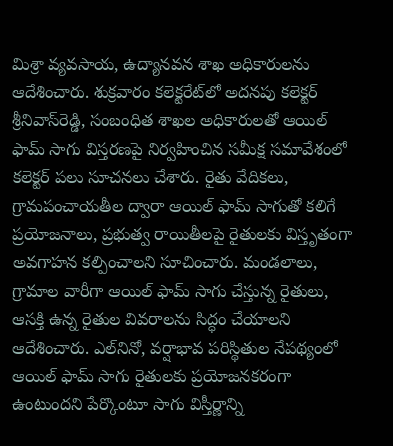మిశ్రా వ్యవసాయ, ఉద్యానవన శాఖ అధికారులను ఆదేశించారు. శుక్రవారం కలెక్టరేట్‌లో అదనపు కలెక్టర్ శ్రీనివాస్‌రెడ్డి, సంబంధిత శాఖల అధికారులతో ఆయిల్ ఫామ్ సాగు విస్తరణపై నిర్వహించిన సమీక్ష సమావేశంలో కలెక్టర్ పలు సూచనలు చేశారు. రైతు వేదికలు, గ్రామపంచాయతీల ద్వారా ఆయిల్ ఫామ్ సాగుతో కలిగే ప్రయోజనాలు, ప్రభుత్వ రాయితీలపై రైతులకు విస్తృతంగా అవగాహన కల్పించాలని సూచించారు. మండలాలు, గ్రామాల వారీగా ఆయిల్ ఫామ్ సాగు చేస్తున్న రైతులు, ఆసక్తి ఉన్న రైతుల వివరాలను సిద్ధం చేయాలని ఆదేశించారు. ఎల్‌నినో, వర్షాభావ పరిస్థితుల నేపథ్యంలో ఆయిల్ ఫామ్ సాగు రైతులకు ప్రయోజనకరంగా ఉంటుందని పేర్కొంటూ సాగు విస్తీర్ణాన్ని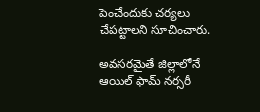పెంచేందుకు చర్యలు చేపట్టాలని సూచించారు.

అవసరమైతే జిల్లాలోనే ఆయిల్ ఫామ్ నర్సరీ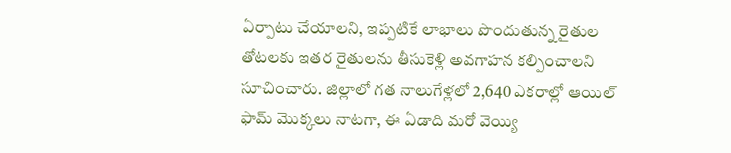ఏర్పాటు చేయాలని, ఇప్పటికే లాభాలు పొందుతున్న రైతుల తోటలకు ఇతర రైతులను తీసుకెళ్లి అవగాహన కల్పించాలని సూచించారు. జిల్లాలో గత నాలుగేళ్లలో 2,640 ఎకరాల్లో ఆయిల్ ఫామ్ మొక్కలు నాటగా, ఈ ఏడాది మరో వెయ్యి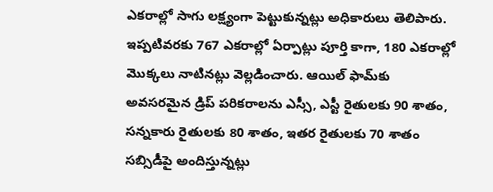ఎకరాల్లో సాగు లక్ష్యంగా పెట్టుకున్నట్లు అధికారులు తెలిపారు. ఇప్పటివరకు 767 ఎకరాల్లో ఏర్పాట్లు పూర్తి కాగా, 180 ఎకరాల్లో మొక్కలు నాటినట్లు వెల్లడించారు. ఆయిల్ ఫామ్‌కు అవసరమైన డ్రిప్ పరికరాలను ఎస్సీ, ఎస్టీ రైతులకు 90 శాతం, సన్నకారు రైతులకు 80 శాతం, ఇతర రైతులకు 70 శాతం సబ్సిడీపై అందిస్తున్నట్లు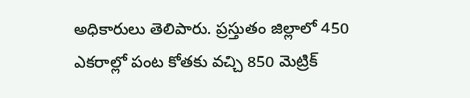అధికారులు తెలిపారు. ప్రస్తుతం జిల్లాలో 450 ఎకరాల్లో పంట కోతకు వచ్చి 850 మెట్రిక్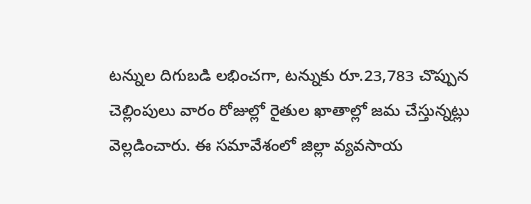టన్నుల దిగుబడి లభించగా, టన్నుకు రూ.23,783 చొప్పున చెల్లింపులు వారం రోజుల్లో రైతుల ఖాతాల్లో జమ చేస్తున్నట్లు వెల్లడించారు. ఈ సమావేశంలో జిల్లా వ్యవసాయ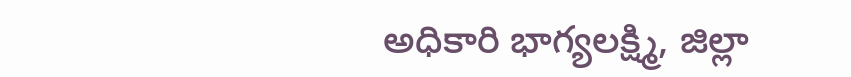అధికారి భాగ్యలక్ష్మి, జిల్లా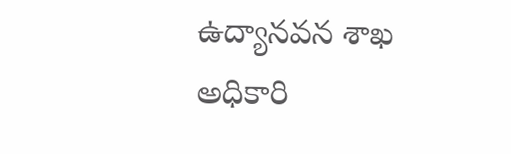ఉద్యానవన శాఖ అధికారి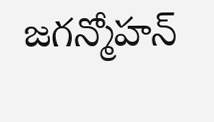జగన్మోహన్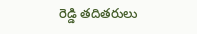రెడ్డి తదితరులు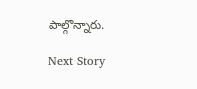పాల్గొన్నారు.

Next Story